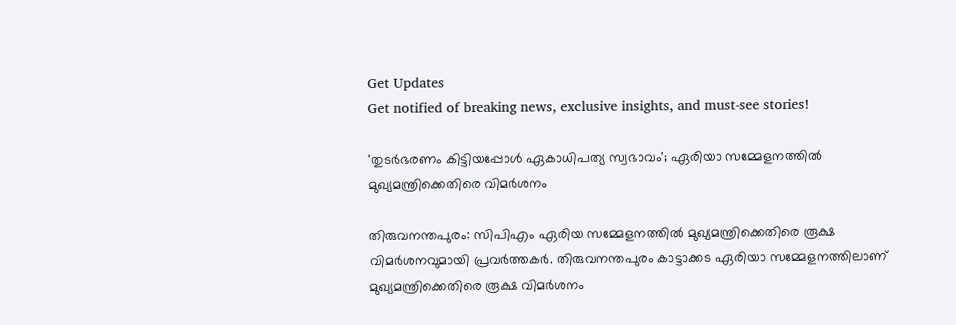Get Updates
Get notified of breaking news, exclusive insights, and must-see stories!

'തുടര്‍ഭരണം കിട്ടിയപ്പോള്‍ ഏകാധിപത്യ സ്വഭാവം'; ഏരിയാ സമ്മേളനത്തില്‍ മുഖ്യമന്ത്രിക്കെതിരെ വിമര്‍ശനം

തിരുവനന്തപുരം: സിപിഎം ഏരിയ സമ്മേളനത്തില്‍ മുഖ്യമന്ത്രിക്കെതിരെ രൂക്ഷ വിമര്‍ശനവുമായി പ്രവര്‍ത്തകര്‍. തിരുവനന്തപുരം കാട്ടാക്കട ഏരിയാ സമ്മേളനത്തിലാണ് മുഖ്യമന്ത്രിക്കെതിരെ രൂക്ഷ വിമര്‍ശനം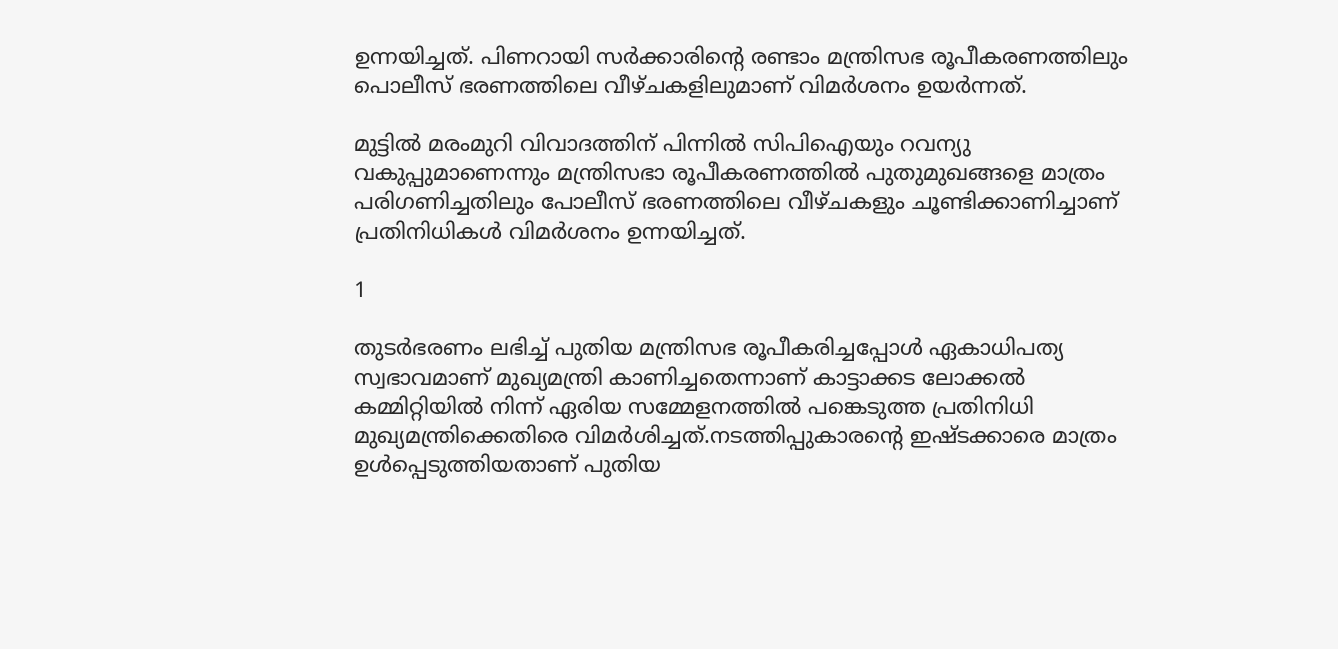ഉന്നയിച്ചത്. പിണറായി സര്‍ക്കാരിന്റെ രണ്ടാം മന്ത്രിസഭ രൂപീകരണത്തിലും പൊലീസ് ഭരണത്തിലെ വീഴ്ചകളിലുമാണ് വിമര്‍ശനം ഉയര്‍ന്നത്.

മുട്ടില്‍ മരംമുറി വിവാദത്തിന് പിന്നില്‍ സിപിഐയും റവന്യു വകുപ്പുമാണെന്നും മന്ത്രിസഭാ രൂപീകരണത്തില്‍ പുതുമുഖങ്ങളെ മാത്രം പരിഗണിച്ചതിലും പോലീസ് ഭരണത്തിലെ വീഴ്ചകളും ചൂണ്ടിക്കാണിച്ചാണ് പ്രതിനിധികള്‍ വിമര്‍ശനം ഉന്നയിച്ചത്.

1

തുടര്‍ഭരണം ലഭിച്ച് പുതിയ മന്ത്രിസഭ രൂപീകരിച്ചപ്പോള്‍ ഏകാധിപത്യ സ്വഭാവമാണ് മുഖ്യമന്ത്രി കാണിച്ചതെന്നാണ് കാട്ടാക്കട ലോക്കല്‍ കമ്മിറ്റിയില്‍ നിന്ന് ഏരിയ സമ്മേളനത്തില്‍ പങ്കെടുത്ത പ്രതിനിധി മുഖ്യമന്ത്രിക്കെതിരെ വിമര്‍ശിച്ചത്.നടത്തിപ്പുകാരന്റെ ഇഷ്ടക്കാരെ മാത്രം ഉള്‍പ്പെടുത്തിയതാണ് പുതിയ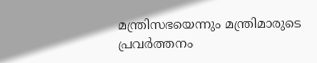മന്ത്രിസഭയെന്നും മന്ത്രിമാരുടെ പ്രവര്‍ത്തനം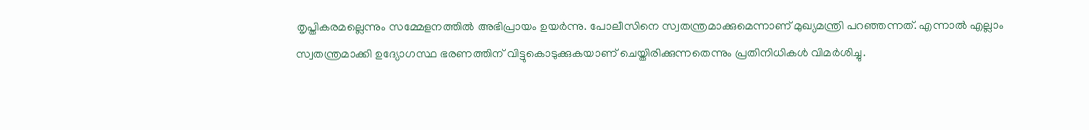തൃപ്തികരമല്ലെന്നും സമ്മേളനത്തില്‍ അഭിപ്രായം ഉയര്‍ന്നു. പോലീസിനെ സ്വതന്ത്രമാക്കുമെന്നാണ് മുഖ്യമന്ത്രി പറഞ്ഞന്നത്. എന്നാല്‍ എല്ലാം സ്വതന്ത്രമാക്കി ഉദ്യോഗസ്ഥ ഭരണത്തിന് വിട്ടുകൊടുക്കുകയാണ് ചെയ്തിരിക്കുന്നതെന്നും പ്രതിനിധികള്‍ വിമര്‍ശിച്ചു.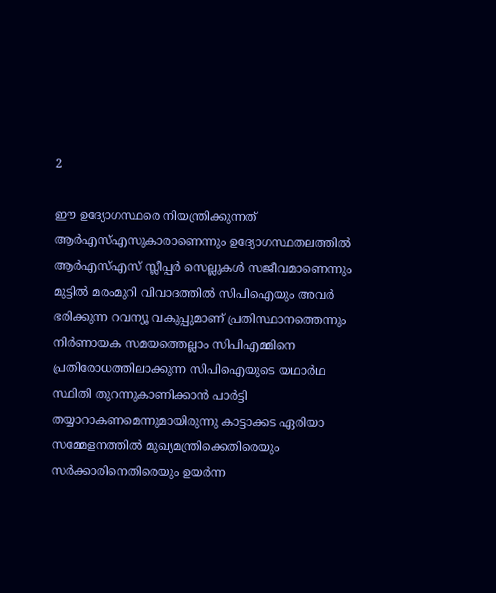2

ഈ ഉദ്യോഗസ്ഥരെ നിയന്ത്രിക്കുന്നത് ആര്‍എസ്എസുകാരാണെന്നും ഉദ്യോഗസ്ഥതലത്തില്‍ ആര്‍എസ്എസ് സ്ലീപ്പര്‍ സെല്ലുകള്‍ സജീവമാണെന്നും മുട്ടില്‍ മരംമുറി വിവാദത്തില്‍ സിപിഐയും അവര്‍ ഭരിക്കുന്ന റവന്യൂ വകുപ്പുമാണ് പ്രതിസ്ഥാനത്തെന്നും നിര്‍ണായക സമയത്തെല്ലാം സിപിഎമ്മിനെ പ്രതിരോധത്തിലാക്കുന്ന സിപിഐയുടെ യഥാര്‍ഥ സ്ഥിതി തുറന്നുകാണിക്കാന്‍ പാര്‍ട്ടി തയ്യാറാകണമെന്നുമായിരുന്നു കാട്ടാക്കട ഏരിയാ സമ്മേളനത്തില്‍ മുഖ്യമന്ത്രിക്കെതിരെയും സര്‍ക്കാരിനെതിരെയും ഉയര്‍ന്ന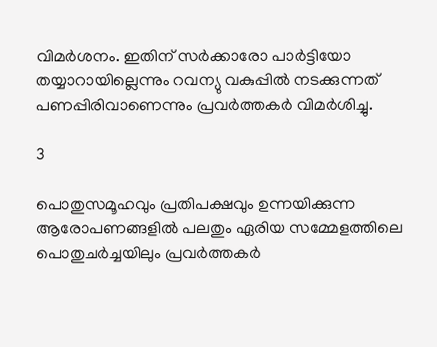വിമര്‍ശനം. ഇതിന് സര്‍ക്കാരോ പാര്‍ട്ടിയോ തയ്യാറായില്ലെന്നും റവന്യു വകുപ്പില്‍ നടക്കുന്നത് പണപ്പിരിവാണെന്നും പ്രവര്‍ത്തകര്‍ വിമര്‍ശിച്ചു.

3

പൊതുസമൂഹവും പ്രതിപക്ഷവും ഉന്നയിക്കുന്ന ആരോപണങ്ങളില്‍ പലതും ഏരിയ സമ്മേളത്തിലെ പൊതുചര്‍ച്ചയിലും പ്രവര്‍ത്തകര്‍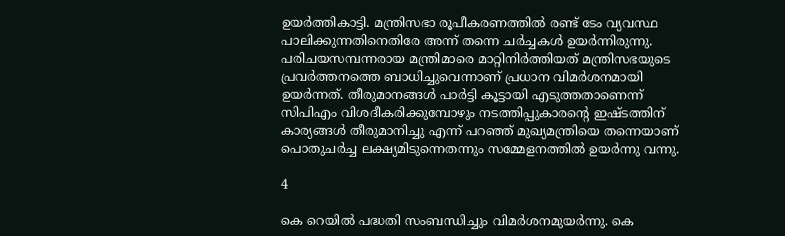ഉയര്‍ത്തികാട്ടി. മന്ത്രിസഭാ രൂപീകരണത്തില്‍ രണ്ട് ടേം വ്യവസ്ഥ പാലിക്കുന്നതിനെതിരേ അന്ന് തന്നെ ചര്‍ച്ചകള്‍ ഉയര്‍ന്നിരുന്നു. പരിചയസമ്പന്നരായ മന്ത്രിമാരെ മാറ്റിനിര്‍ത്തിയത് മന്ത്രിസഭയുടെ പ്രവര്‍ത്തനത്തെ ബാധിച്ചുവെന്നാണ് പ്രധാന വിമര്‍ശനമായി ഉയര്‍ന്നത്. തീരുമാനങ്ങള്‍ പാര്‍ട്ടി കൂട്ടായി എടുത്തതാണെന്ന് സിപിഎം വിശദീകരിക്കുമ്പോഴും നടത്തിപ്പുകാരന്റെ ഇഷ്ടത്തിന് കാര്യങ്ങള്‍ തീരുമാനിച്ചു എന്ന് പറഞ്ഞ് മുഖ്യമന്ത്രിയെ തന്നെയാണ് പൊതുചര്‍ച്ച ലക്ഷ്യമിടുന്നെതന്നും സമ്മേളനത്തില്‍ ഉയര്‍ന്നു വന്നു.

4

കെ റെയില്‍ പദ്ധതി സംബന്ധിച്ചും വിമര്‍ശനമുയര്‍ന്നു. കെ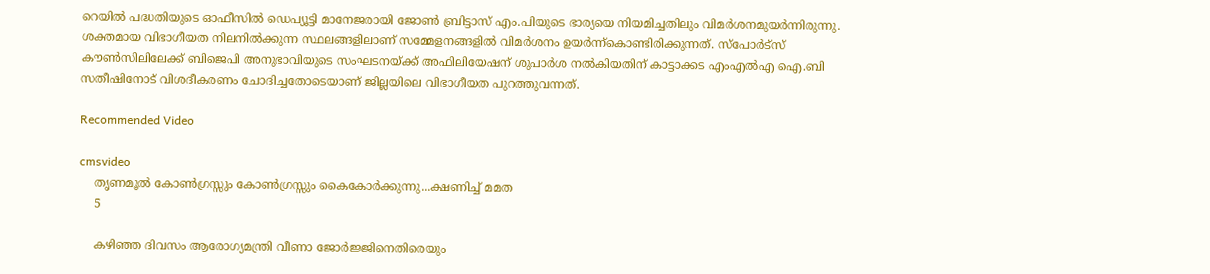റെയില്‍ പദ്ധതിയുടെ ഓഫീസില്‍ ഡെപ്യൂട്ടി മാനേജരായി ജോണ്‍ ബ്രിട്ടാസ് എം.പിയുടെ ഭാര്യയെ നിയമിച്ചതിലും വിമര്‍ശനമുയര്‍ന്നിരുന്നു. ശക്തമായ വിഭാഗീയത നിലനില്‍ക്കുന്ന സ്ഥലങ്ങളിലാണ് സമ്മേളനങ്ങളില്‍ വിമര്‍ശനം ഉയര്‍ന്ന്‌കൊണ്ടിരിക്കുന്നത്. സ്പോര്‍ട്സ് കൗണ്‍സിലിലേക്ക് ബിജെപി അനുഭാവിയുടെ സംഘടനയ്ക്ക് അഫിലിയേഷന് ശുപാര്‍ശ നല്‍കിയതിന് കാട്ടാക്കട എംഎല്‍എ ഐ.ബി സതീഷിനോട് വിശദീകരണം ചോദിച്ചതോടെയാണ് ജില്ലയിലെ വിഭാഗീയത പുറത്തുവന്നത്.

Recommended Video

cmsvideo
    തൃണമൂൽ കോൺഗ്രസ്സും കോൺഗ്രസ്സും കൈകോർക്കുന്നു...ക്ഷണിച്ച് മമത
    5

    കഴിഞ്ഞ ദിവസം ആരോഗ്യമന്ത്രി വീണാ ജോര്‍ജ്ജിനെതിരെയും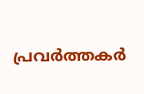പ്രവര്‍ത്തകര്‍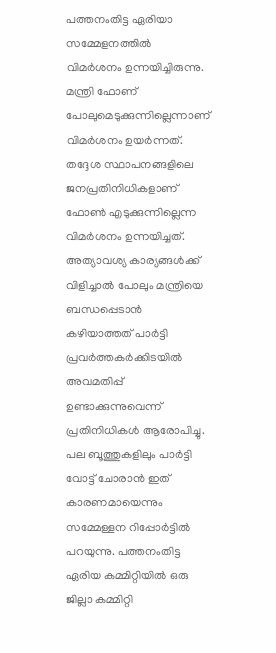പത്തനംതിട്ട ഏരിയാ സമ്മേളനത്തില്‍ വിമര്‍ശനം ഉന്നയിച്ചിരുന്നു. മന്ത്രി ഫോണ് പോലുമെടുക്കുന്നില്ലെന്നാണ് വിമര്‍ശനം ഉയര്‍ന്നത്. തദ്ദേശ സ്ഥാപനങ്ങളിലെ ജനപ്രതിനിധികളാണ് ഫോണ്‍ എടുക്കുന്നില്ലെന്ന വിമര്‍ശനം ഉന്നയിച്ചത്. അത്യാവശ്യ കാര്യങ്ങള്‍ക്ക് വിളിച്ചാല്‍ പോലും മന്ത്രിയെ ബന്ധപ്പെടാന്‍ കഴിയാത്തത് പാര്‍ട്ടി പ്രവര്‍ത്തകര്‍ക്കിടയില്‍ അവമതിപ്പ് ഉണ്ടാക്കുന്നുവെന്ന് പ്രതിനിധികള്‍ ആരോപിച്ചു. പല ബൂത്തുകളിലും പാര്‍ട്ടി വോട്ട് ചോരാന്‍ ഇത് കാരണമായെന്നും സമ്മേള്ളന റിപ്പോര്‍ട്ടില്‍ പറയുന്നു. പത്തനംതിട്ട ഏരിയ കമ്മിറ്റിയില്‍ ഒരു ജില്ലാ കമ്മിറ്റി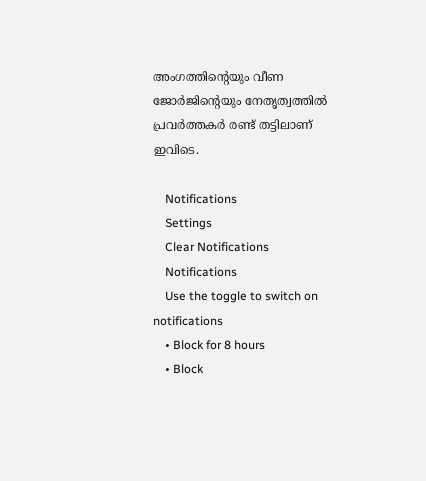അംഗത്തിന്റെയും വീണ ജോര്‍ജിന്റെയും നേതൃത്വത്തില്‍ പ്രവര്‍ത്തകര്‍ രണ്ട് തട്ടിലാണ് ഇവിടെ.

    Notifications
    Settings
    Clear Notifications
    Notifications
    Use the toggle to switch on notifications
    • Block for 8 hours
    • Block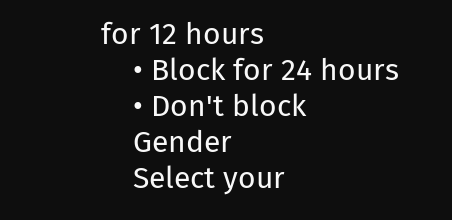for 12 hours
    • Block for 24 hours
    • Don't block
    Gender
    Select your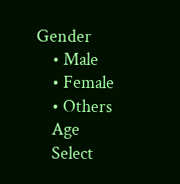Gender
    • Male
    • Female
    • Others
    Age
    Select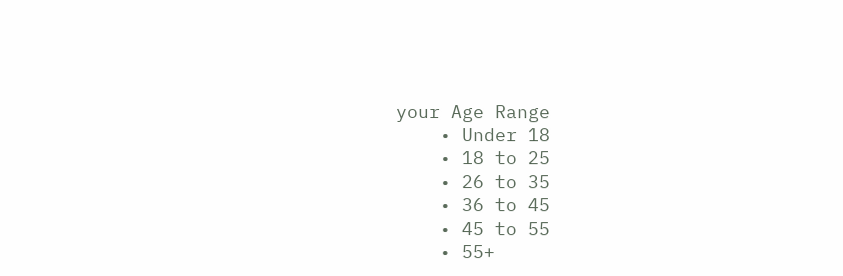your Age Range
    • Under 18
    • 18 to 25
    • 26 to 35
    • 36 to 45
    • 45 to 55
    • 55+